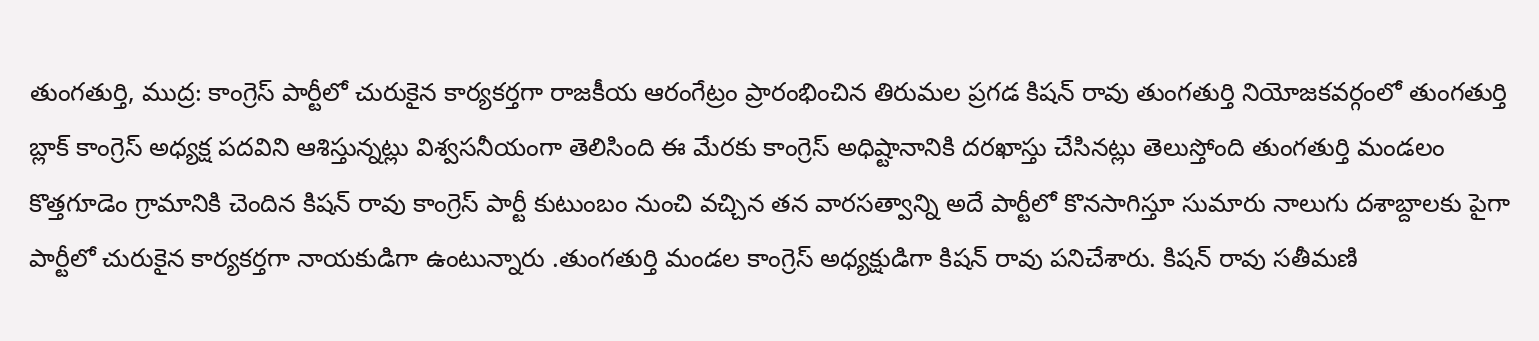తుంగతుర్తి, ముద్ర: కాంగ్రెస్ పార్టీలో చురుకైన కార్యకర్తగా రాజకీయ ఆరంగేట్రం ప్రారంభించిన తిరుమల ప్రగడ కిషన్ రావు తుంగతుర్తి నియోజకవర్గంలో తుంగతుర్తి బ్లాక్ కాంగ్రెస్ అధ్యక్ష పదవిని ఆశిస్తున్నట్లు విశ్వసనీయంగా తెలిసింది ఈ మేరకు కాంగ్రెస్ అధిష్టానానికి దరఖాస్తు చేసినట్లు తెలుస్తోంది తుంగతుర్తి మండలం కొత్తగూడెం గ్రామానికి చెందిన కిషన్ రావు కాంగ్రెస్ పార్టీ కుటుంబం నుంచి వచ్చిన తన వారసత్వాన్ని అదే పార్టీలో కొనసాగిస్తూ సుమారు నాలుగు దశాబ్దాలకు పైగా పార్టీలో చురుకైన కార్యకర్తగా నాయకుడిగా ఉంటున్నారు .తుంగతుర్తి మండల కాంగ్రెస్ అధ్యక్షుడిగా కిషన్ రావు పనిచేశారు. కిషన్ రావు సతీమణి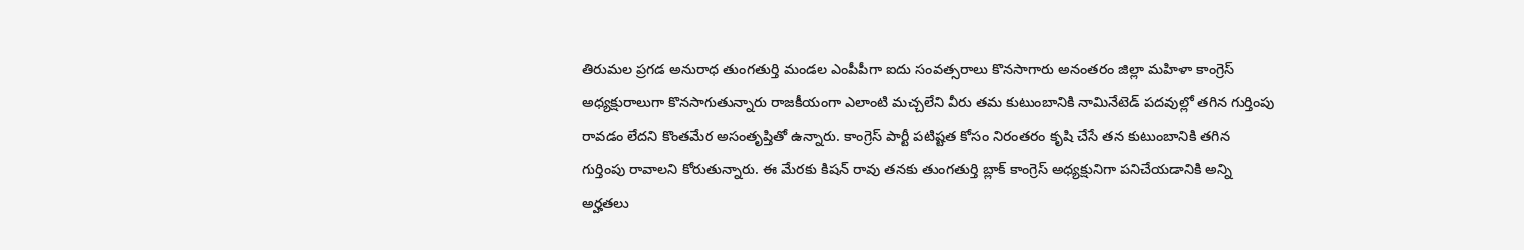తిరుమల ప్రగడ అనురాధ తుంగతుర్తి మండల ఎంపీపీగా ఐదు సంవత్సరాలు కొనసాగారు అనంతరం జిల్లా మహిళా కాంగ్రెస్ అధ్యక్షురాలుగా కొనసాగుతున్నారు రాజకీయంగా ఎలాంటి మచ్చలేని వీరు తమ కుటుంబానికి నామినేటెడ్ పదవుల్లో తగిన గుర్తింపు రావడం లేదని కొంతమేర అసంతృప్తితో ఉన్నారు. కాంగ్రెస్ పార్టీ పటిష్టత కోసం నిరంతరం కృషి చేసే తన కుటుంబానికి తగిన గుర్తింపు రావాలని కోరుతున్నారు. ఈ మేరకు కిషన్ రావు తనకు తుంగతుర్తి బ్లాక్ కాంగ్రెస్ అధ్యక్షునిగా పనిచేయడానికి అన్ని అర్హతలు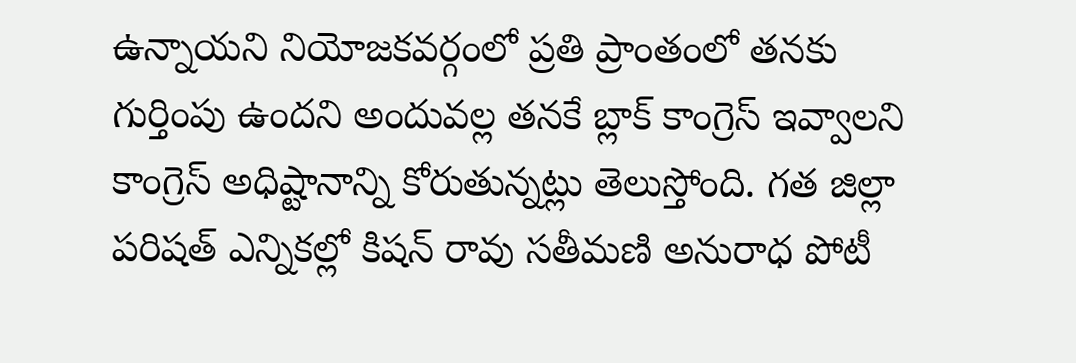ఉన్నాయని నియోజకవర్గంలో ప్రతి ప్రాంతంలో తనకు గుర్తింపు ఉందని అందువల్ల తనకే బ్లాక్ కాంగ్రెస్ ఇవ్వాలని కాంగ్రెస్ అధిష్టానాన్ని కోరుతున్నట్లు తెలుస్తోంది. గత జిల్లా పరిషత్ ఎన్నికల్లో కిషన్ రావు సతీమణి అనురాధ పోటీ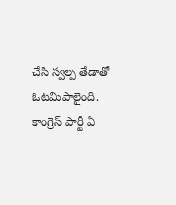చేసి స్వల్ప తేడాతో ఓటమిపాలైంది. కాంగ్రెస్ పార్టీ ఏ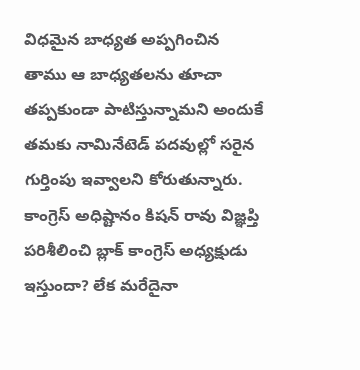విధమైన బాధ్యత అప్పగించిన తాము ఆ బాధ్యతలను తూచా తప్పకుండా పాటిస్తున్నామని అందుకే తమకు నామినేటెడ్ పదవుల్లో సరైన గుర్తింపు ఇవ్వాలని కోరుతున్నారు. కాంగ్రెస్ అధిష్టానం కిషన్ రావు విజ్ఞప్తి పరిశీలించి బ్లాక్ కాంగ్రెస్ అధ్యక్షుడు ఇస్తుందా? లేక మరేదైనా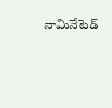నామినేటెడ్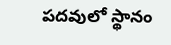పదవులో స్థానం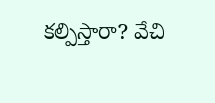కల్పిస్తారా? వేచి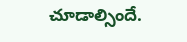చూడాల్సిందే.